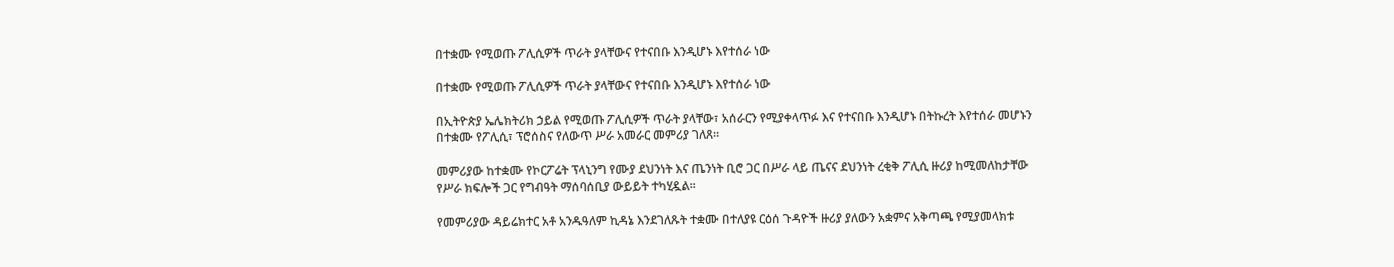በተቋሙ የሚወጡ ፖሊሲዎች ጥራት ያላቸውና የተናበቡ እንዲሆኑ እየተሰራ ነው

በተቋሙ የሚወጡ ፖሊሲዎች ጥራት ያላቸውና የተናበቡ እንዲሆኑ እየተሰራ ነው

በኢትዮጵያ ኤሌክትሪክ ኃይል የሚወጡ ፖሊሲዎች ጥራት ያላቸው፣ አሰራርን የሚያቀላጥፉ እና የተናበቡ እንዲሆኑ በትኩረት እየተሰራ መሆኑን በተቋሙ የፖሊሲ፣ ፕሮሰስና የለውጥ ሥራ አመራር መምሪያ ገለጸ።

መምሪያው ከተቋሙ የኮርፖሬት ፕላኒንግ የሙያ ደህንነት እና ጤንነት ቢሮ ጋር በሥራ ላይ ጤናና ደህንነት ረቂቅ ፖሊሲ ዙሪያ ከሚመለከታቸው የሥራ ክፍሎች ጋር የግብዓት ማሰባሰቢያ ውይይት ተካሂዷል።

የመምሪያው ዳይሬክተር አቶ አንዱዓለም ኪዳኔ እንደገለጹት ተቋሙ በተለያዩ ርዕሰ ጉዳዮች ዙሪያ ያለውን አቋምና አቅጣጫ የሚያመላክቱ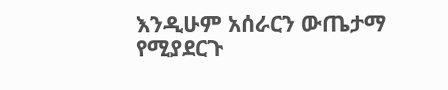እንዲሁም አሰራርን ውጤታማ የሚያደርጉ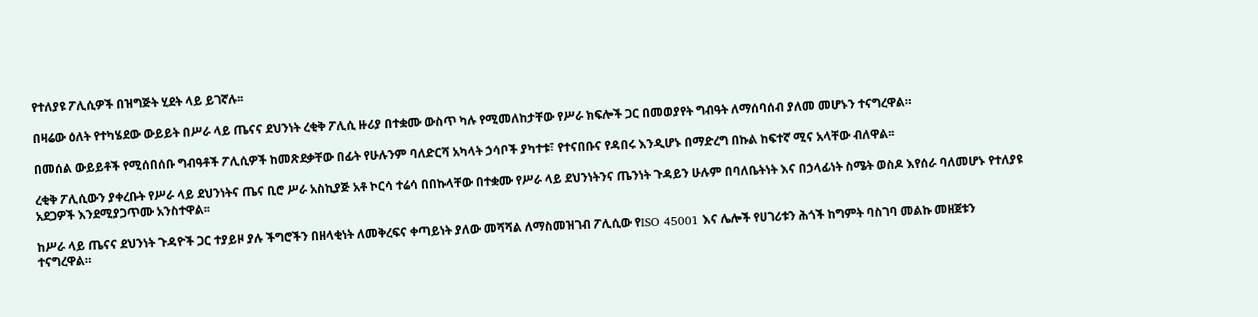የተለያዩ ፖሊሲዎች በዝግጅት ሂደት ላይ ይገኛሉ፡፡

በዛሬው ዕለት የተካሄደው ውይይት በሥራ ላይ ጤናና ደህንነት ረቂቅ ፖሊሲ ዙሪያ በተቋሙ ውስጥ ካሉ የሚመለከታቸው የሥራ ክፍሎች ጋር በመወያየት ግብዓት ለማሰባሰብ ያለመ መሆኑን ተናግረዋል።

በመሰል ውይይቶች የሚሰበሰቡ ግብዓቶች ፖሊሲዎች ከመጽደቃቸው በፊት የሁሉንም ባለድርሻ አካላት ኃሳቦች ያካተቱ፣ የተናበቡና የዳበሩ እንዲሆኑ በማድረግ በኩል ከፍተኛ ሚና አላቸው ብለዋል፡፡

ረቂቅ ፖሊሲውን ያቀረቡት የሥራ ላይ ደህንነትና ጤና ቢሮ ሥራ አስኪያጅ አቶ ኮርሳ ተሬሳ በበኩላቸው በተቋሙ የሥራ ላይ ደህንነትንና ጤንነት ጉዳይን ሁሉም በባለቤትነት እና በኃላፊነት ስሜት ወስዶ እየሰራ ባለመሆኑ የተለያዩ አደጋዎች እንደሚያጋጥሙ አንስተዋል፡፡

ከሥራ ላይ ጤናና ደህንነት ጉዳዮች ጋር ተያይዞ ያሉ ችግሮችን በዘላቂነት ለመቅረፍና ቀጣይነት ያለው መሻሻል ለማስመዝገብ ፖሊሲው የISO 45001 እና ሌሎች የሀገሪቱን ሕጎች ከግምት ባስገባ መልኩ መዘጀቱን ተናግረዋል።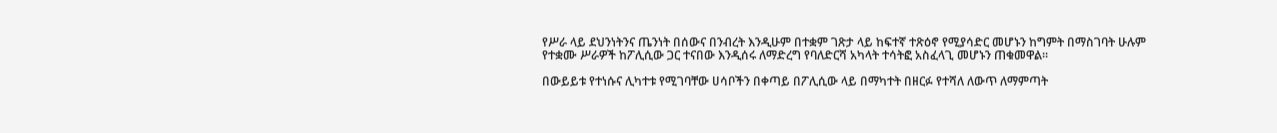የሥራ ላይ ደህንነትንና ጤንነት በሰውና በንብረት እንዲሁም በተቋም ገጽታ ላይ ከፍተኛ ተጽዕኖ የሚያሳድር መሆኑን ከግምት በማስገባት ሁሉም የተቋሙ ሥራዎች ከፖሊሲው ጋር ተናበው እንዲሰሩ ለማድረግ የባለድርሻ አካላት ተሳትፎ አስፈላጊ መሆኑን ጠቁመዋል፡፡

በውይይቱ የተነሱና ሊካተቱ የሚገባቸው ሀሳቦችን በቀጣይ በፖሊሲው ላይ በማካተት በዘርፉ የተሻለ ለውጥ ለማምጣት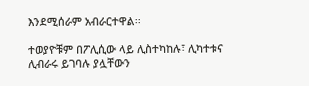እንደሚሰራም አብራርተዋል፡፡

ተወያዮቹም በፖሊሲው ላይ ሊስተካከሉ፣ ሊካተቱና ሊብራሩ ይገባሉ ያሏቸውን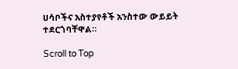ሀሳቦችና አስተያየቶች አንስተው ውይይት ተደርጎባቸዋል።

Scroll to Top